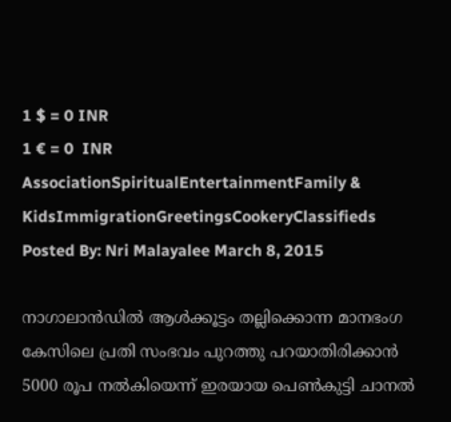1 $ = 0 INR
1 € = 0  INR
AssociationSpiritualEntertainmentFamily & KidsImmigrationGreetingsCookeryClassifieds
Posted By: Nri Malayalee March 8, 2015

നാഗാലാന്‍ഡില്‍ ആള്‍ക്കൂട്ടം തല്ലിക്കൊന്ന മാനഭംഗ കേസിലെ പ്രതി സംഭവം പുറത്തു പറയാതിരിക്കാന്‍ 5000 രൂപ നല്‍കിയെന്ന് ഇരയായ പെണ്‍കുട്ടി ചാനല്‍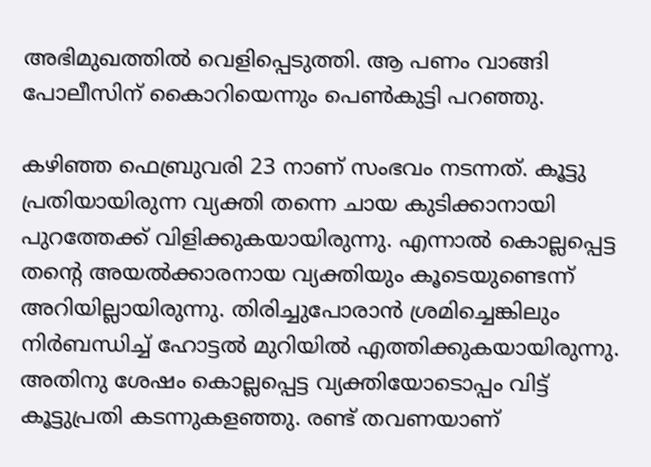അഭിമുഖത്തില്‍ വെളിപ്പെടുത്തി. ആ പണം വാങ്ങി പോലീസിന് കൈാറിയെന്നും പെണ്‍കുട്ടി പറഞ്ഞു.

കഴിഞ്ഞ ഫെബ്രുവരി 23 നാണ് സംഭവം നടന്നത്. കൂട്ടു പ്രതിയായിരുന്ന വ്യക്തി തന്നെ ചായ കുടിക്കാനായി പുറത്തേക്ക് വിളിക്കുകയായിരുന്നു. എന്നാല്‍ കൊല്ലപ്പെട്ട തന്റെ അയല്‍ക്കാരനായ വ്യക്തിയും കൂടെയുണ്ടെന്ന് അറിയില്ലായിരുന്നു. തിരിച്ചുപോരാന്‍ ശ്രമിച്ചെങ്കിലും നിര്‍ബന്ധിച്ച് ഹോട്ടല്‍ മുറിയില്‍ എത്തിക്കുകയായിരുന്നു. അതിനു ശേഷം കൊല്ലപ്പെട്ട വ്യക്തിയോടൊപ്പം വിട്ട് കൂട്ടുപ്രതി കടന്നുകളഞ്ഞു. രണ്ട് തവണയാണ്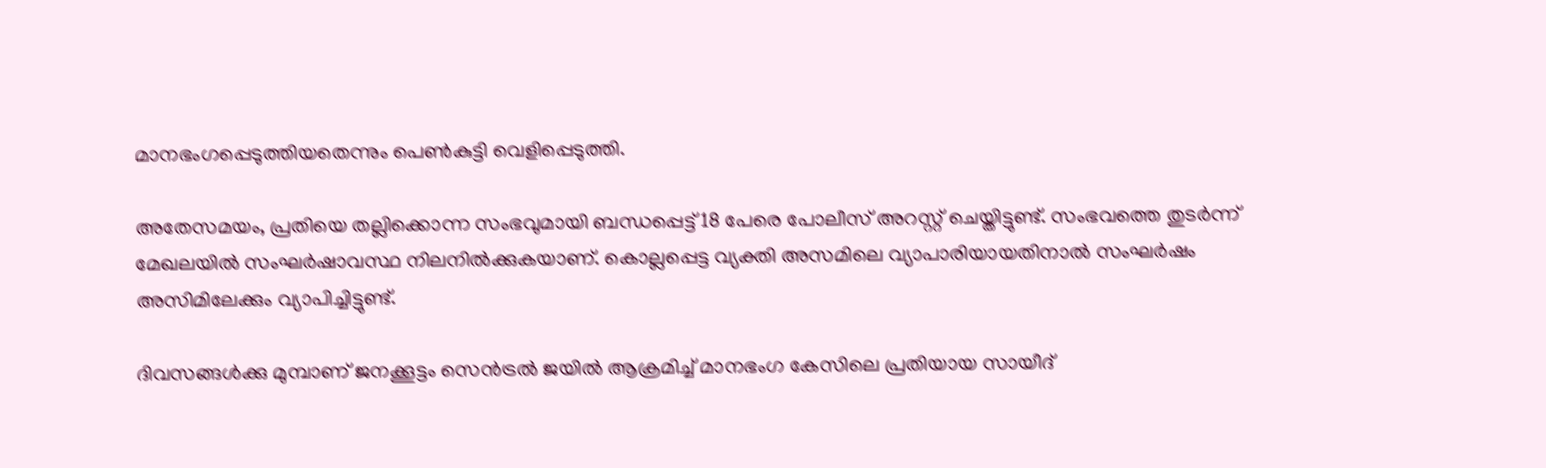മാനഭംഗപ്പെടുത്തിയതെന്നും പെണ്‍കുട്ടി വെളിപ്പെടുത്തി.

അതേസമയം, പ്രതിയെ തല്ലിക്കൊന്ന സംഭവുമായി ബന്ധപ്പെട്ട് 18 പേരെ പോലീസ് അറസ്റ്റ് ചെയ്തിട്ടുണ്ട്. സംഭവത്തെ തുടര്‍ന്ന് മേഖലയില്‍ സംഘര്‍ഷാവസ്ഥ നിലനില്‍ക്കുകയാണ്. കൊല്ലപ്പെട്ട വ്യക്തി അസമിലെ വ്യാപാരിയായതിനാല്‍ സംഘര്‍ഷം അസിമിലേക്കും വ്യാപിച്ചിട്ടുണ്ട്.

ദിവസങ്ങള്‍ക്കു മുമ്പാണ് ജനക്കൂട്ടം സെന്‍ട്രല്‍ ജയില്‍ ആക്രമിച്ച് മാനഭംഗ കേസിലെ പ്രതിയായ സായീദ്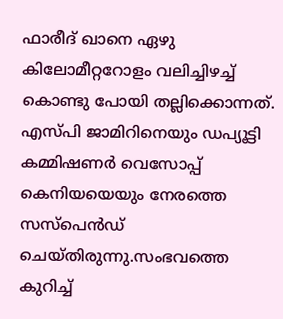ഫാരീദ് ഖാനെ ഏഴു കിലോമീറ്ററോളം വലിച്ചിഴച്ച് കൊണ്ടു പോയി തല്ലിക്കൊന്നത്. എസ്പി ജാമിറിനെയും ഡപ്യൂട്ടി കമ്മിഷണര്‍ വെസോപ്പ് കെനിയയെയും നേരത്തെ സസ്‌പെന്‍ഡ് ചെയ്തിരുന്നു.സംഭവത്തെ കുറിച്ച്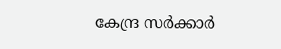കേന്ദ്ര സര്‍ക്കാര്‍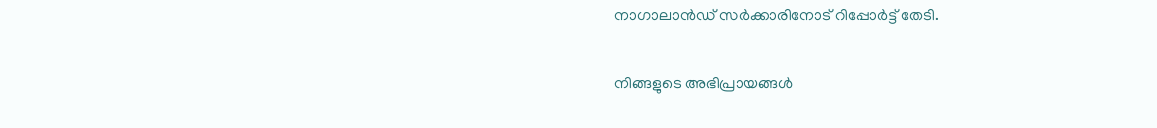നാഗാലാന്‍ഡ് സര്‍ക്കാരിനോട് റിപ്പോര്‍ട്ട് തേടി.

നിങ്ങളുടെ അഭിപ്രായങ്ങള്‍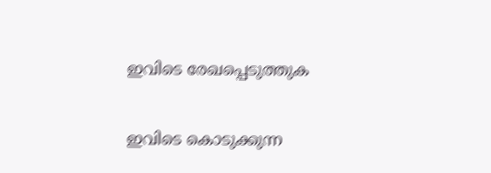ഇവിടെ രേഖപ്പെടുത്തുക

ഇവിടെ കൊടുക്കുന്ന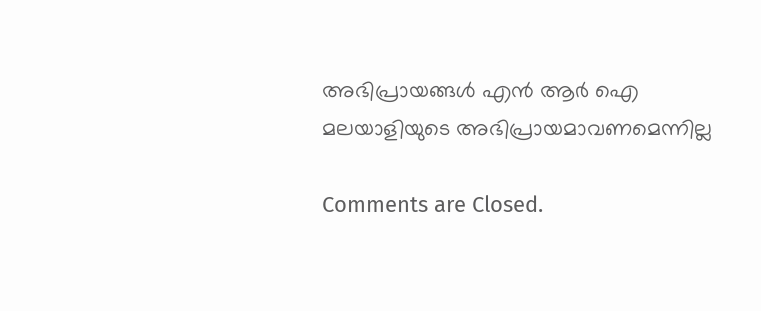അഭിപ്രായങ്ങള്‍ എന്‍ ആര്‍ ഐ മലയാളിയുടെ അഭിപ്രായമാവണമെന്നില്ല

Comments are Closed.